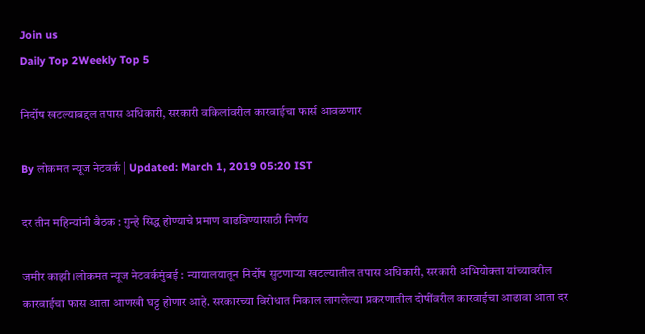Join us
Daily Top 2Weekly Top 5

निर्दोष खटल्याबद्दल तपास अधिकारी, सरकारी वकिलांवरील कारवाईचा फार्स आवळणार

By लोकमत न्यूज नेटवर्क | Updated: March 1, 2019 05:20 IST

दर तीन महिन्यांनी बैठक : गुन्हे सिद्ध होण्याचे प्रमाण वाढविण्यासाठी निर्णय

जमीर काझी ।लोकमत न्यूज नेटवर्कमुंबई : न्यायालयातून निर्दोष सुटणाऱ्या खटल्यातील तपास अधिकारी, सरकारी अभियोक्ता यांच्यावरील कारवाईचा फास आता आणखी घट्ट होणार आहे. सरकारच्या विरोधात निकाल लागलेल्या प्रकरणातील दोषींवरील कारवाईचा आढावा आता दर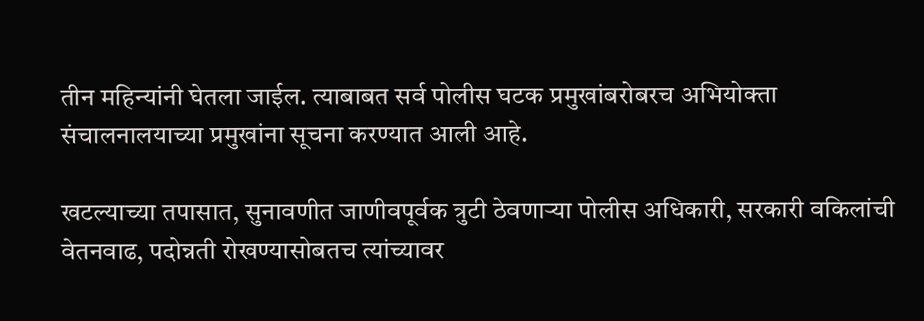तीन महिन्यांनी घेतला जाईल. त्याबाबत सर्व पोलीस घटक प्रमुखांबरोबरच अभियोक्ता संचालनालयाच्या प्रमुखांना सूचना करण्यात आली आहे.

खटल्याच्या तपासात, सुनावणीत जाणीवपूर्वक त्रुटी ठेवणाऱ्या पोलीस अधिकारी, सरकारी वकिलांची वेतनवाढ, पदोन्नती रोखण्यासोबतच त्यांच्यावर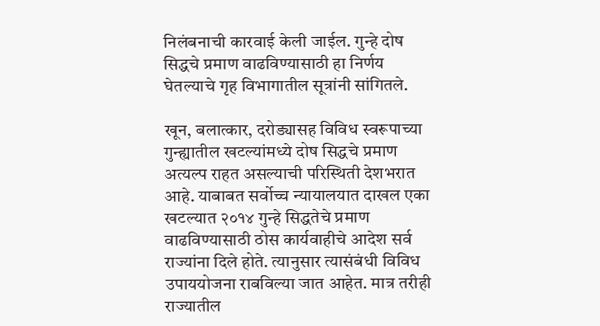निलंबनाची कारवाई केली जाईल. गुन्हे दोष सिद्धचे प्रमाण वाढविण्यासाठी हा निर्णय घेतल्याचे गृह विभागातील सूत्रांनी सांगितले.

खून, बलात्कार, दरोड्यासह विविध स्वरूपाच्या गुन्ह्यातील खटल्यांमध्ये दोष सिद्धचे प्रमाण अत्यल्प राहत असल्याची परिस्थिती देशभरात आहे. याबाबत सर्वोच्च न्यायालयात दाखल एका खटल्यात २०१४ गुन्हे सिद्धतेचे प्रमाण वाढविण्यासाठी ठोस कार्यवाहीचे आदेश सर्व राज्यांना दिले होते. त्यानुसार त्यासंबंधी विविध उपाययोजना राबविल्या जात आहेत. मात्र तरीही राज्यातील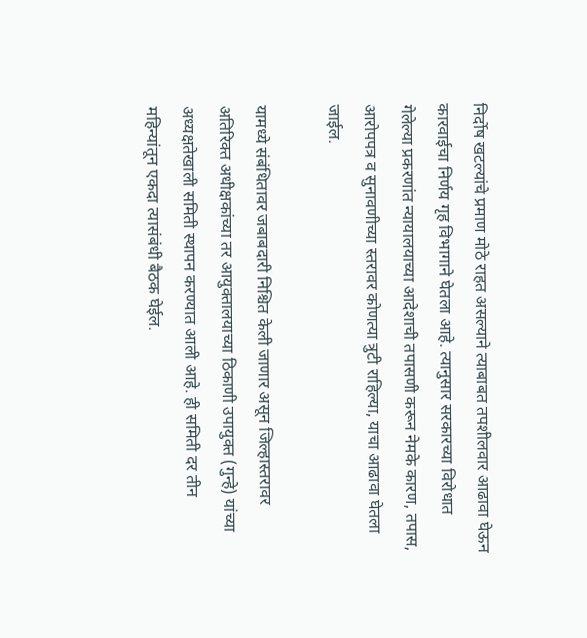निर्दोष खटल्यांचे प्रमाण मोठे राहत असल्याने त्याबाबत तपशीलवार आढावा घेऊन कारवाईचा निर्णय गृह विभागाने घेतला आहे. त्यानुसार सरकारच्या विरोधात गेलेल्या प्रकरणांत न्यायालयाच्या आदेशाची तपासणी करून नेमके कारण, तपास, आरोपपत्र व सुनावणीच्या स्तरावर कोणत्या त्रुटी राहिल्या, याचा आढावा घेतला जाईल.

यामध्ये संबंधितावर जबाबदारी निश्चित केली जाणार असून जिल्हास्तरावर अतिरिक्त अधीक्षकांच्या तर आयुक्तालयाच्या ठिकाणी उपायुक्त (गुन्हे) यांच्या अध्यक्षतेखाली समिती स्थापन करण्यात आली आहे. ही समिती दर तीन महिन्यांतून एकदा त्यासंबंधी बैठक घेईल.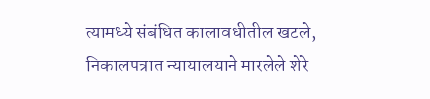त्यामध्ये संबंधित कालावधीतील खटले, निकालपत्रात न्यायालयाने मारलेले शेरे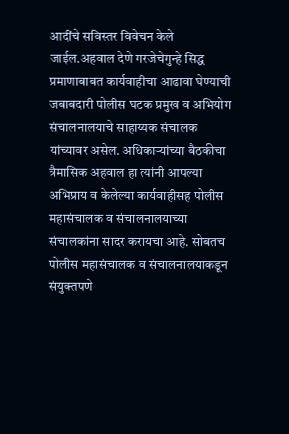आदींचे सविस्तर विवेचन केले जाईल.अहवाल देणे गरजेचेगुन्हे सिद्ध प्रमाणाबाबत कार्यवाहीचा आढावा घेण्याची जबाबदारी पोलीस घटक प्रमुख व अभियोग संचालनालयाचे साहाय्यक संचालक यांच्यावर असेल. अधिकाऱ्यांच्या बैठकीचा त्रैमासिक अहवाल हा त्यांनी आपल्या अभिप्राय व केलेल्या कार्यवाहीसह पोलीस महासंचालक व संचालनालयाच्या संचालकांना सादर करायचा आहे. सोबतच पोलीस महासंचालक व संचालनालयाकडून संयुक्तपणे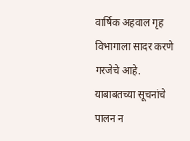वार्षिक अहवाल गृह विभागाला सादर करणे गरजेचे आहे. याबाबतच्या सूचनांचे पालन न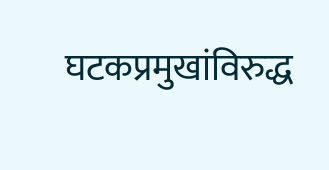घटकप्रमुखांविरुद्ध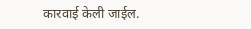कारवाई केली जाईल.